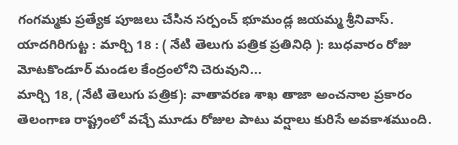గంగమ్మకు ప్రత్యేక పూజలు చేసిన సర్పంచ్ భూమండ్ల జయమ్మ శ్రీనివాస్. యాదగిరిగుట్ట : మార్చి 18 : ( నేటి తెలుగు పత్రిక ప్రతినిధి ): బుధవారం రోజు మోటకొండూర్ మండల కేంద్రంలోని చెరువుని...
మార్చి 18, (నేటి తెలుగు పత్రిక): వాతావరణ శాఖ తాజా అంచనాల ప్రకారం తెలంగాణ రాష్ట్రంలో వచ్చే మూడు రోజుల పాటు వర్షాలు కురిసే అవకాశముంది.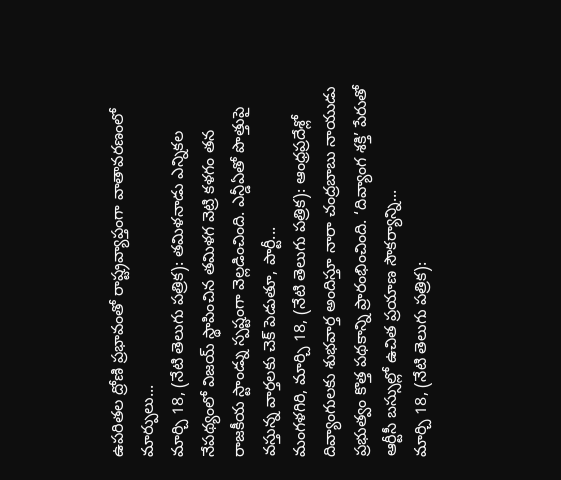ఉపరితల ద్రోణి ప్రభావంతో రాష్ట్రవ్యాప్తంగా వాతావరణంలో మార్పులు...
మార్చి 18, (నేటి తెలుగు పత్రిక): తమిళనాడు ఎన్నికల నేపథ్యంలో విజయ్ స్థాపించిన తమిళగ వెట్రి కళగం తన రాజకీయ స్టాండ్ను స్పష్టంగా వెల్లడించింది. ఎన్డీఏతో పొత్తుపై వస్తున్న వార్తలకు చెక్ పెడుతూ, పార్టీ...
మంగళగిరి, మార్చి 18, (నేటి తెలుగు పత్రిక): ఆంధ్రప్రదేశ్లో దివ్యాంగులకు శుభవార్త అందిస్తూ నారా చంద్రబాబు నాయుడు ప్రభుత్వం కొత్త పథకాన్ని ప్రారంభించింది. ‘దివ్యాంగ శక్తి’ పేరుతో ఆర్టీసీ బస్సుల్లో ఉచిత ప్రయాణ సౌకర్యాన్ని...
మార్చి 18, (నేటి తెలుగు పత్రిక):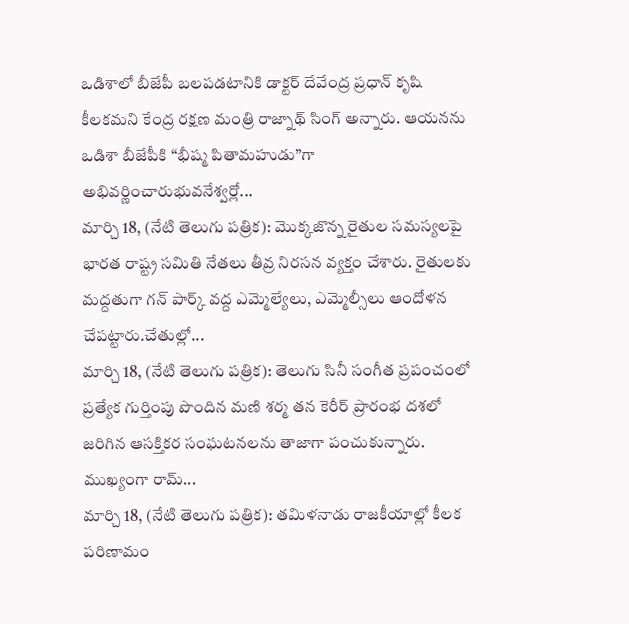ఒడిశాలో బీజేపీ బలపడటానికి డాక్టర్ దేవేంద్ర ప్రధాన్ కృషి కీలకమని కేంద్ర రక్షణ మంత్రి రాజ్నాథ్ సింగ్ అన్నారు. ఆయనను ఒడిశా బీజేపీకి “భీష్మ పితామహుడు”గా అభివర్ణించారుభువనేశ్వర్లో...
మార్చి 18, (నేటి తెలుగు పత్రిక): మొక్కజొన్న రైతుల సమస్యలపై భారత రాష్ట్ర సమితి నేతలు తీవ్ర నిరసన వ్యక్తం చేశారు. రైతులకు మద్దతుగా గన్ పార్క్ వద్ద ఎమ్మెల్యేలు, ఎమ్మెల్సీలు ఆందోళన చేపట్టారు.చేతుల్లో...
మార్చి 18, (నేటి తెలుగు పత్రిక): తెలుగు సినీ సంగీత ప్రపంచంలో ప్రత్యేక గుర్తింపు పొందిన మణి శర్మ తన కెరీర్ ప్రారంభ దశలో జరిగిన ఆసక్తికర సంఘటనలను తాజాగా పంచుకున్నారు. ముఖ్యంగా రామ్...
మార్చి 18, (నేటి తెలుగు పత్రిక): తమిళనాడు రాజకీయాల్లో కీలక పరిణామం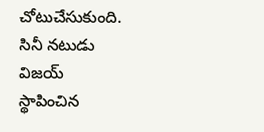చోటుచేసుకుంది. సినీ నటుడు విజయ్ స్థాపించిన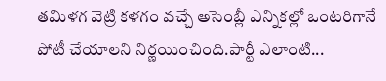తమిళగ వెట్రి కళగం వచ్చే అసెంబ్లీ ఎన్నికల్లో ఒంటరిగానే పోటీ చేయాలని నిర్ణయించింది.పార్టీ ఎలాంటి...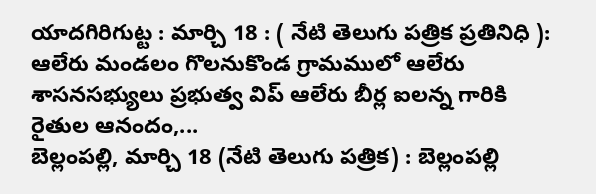యాదగిరిగుట్ట : మార్చి 18 : ( నేటి తెలుగు పత్రిక ప్రతినిధి ): ఆలేరు మండలం గొలనుకొండ గ్రామములో ఆలేరు శాసనసభ్యులు ప్రభుత్వ విప్ ఆలేరు బీర్ల ఐలన్న గారికి రైతుల ఆనందం,...
బెల్లంపల్లి, మార్చి 18 (నేటి తెలుగు పత్రిక) : బెల్లంపల్లి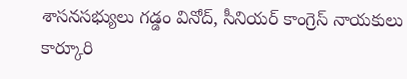శాసనసభ్యులు గడ్డం వినోద్, సీనియర్ కాంగ్రెస్ నాయకులు కార్కూరి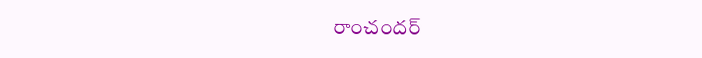రాంచందర్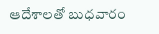ఆదేశాలతో బుధవారం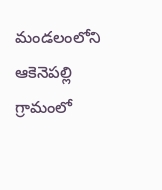మండలంలోని ఆకెనెపల్లి గ్రామంలో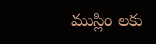ముస్లిం లకు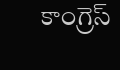కాంగ్రెస్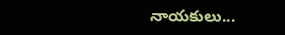నాయకులు...